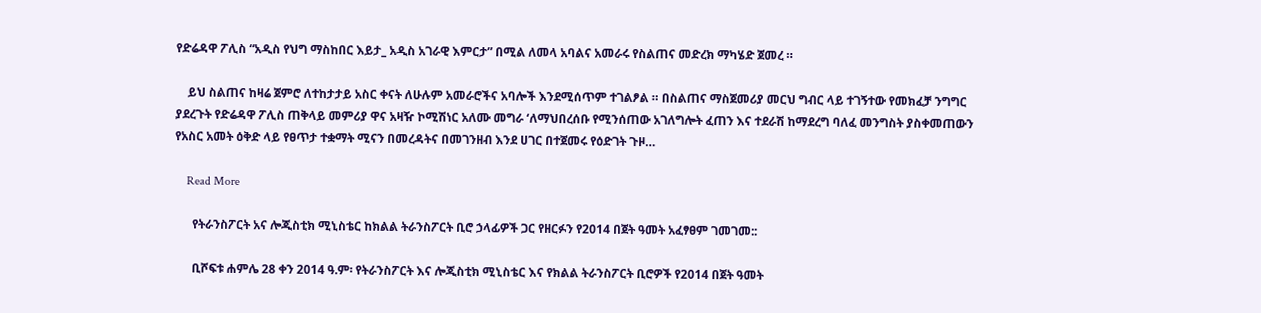የድሬዳዋ ፖሊስ “አዲስ የህግ ማስከበር እይታ_ አዲስ አገራዊ እምርታ” በሚል ለመላ አባልና አመራሩ የስልጠና መድረክ ማካሄድ ጀመረ ።

    ይህ ስልጠና ከዛሬ ጀምሮ ለተከታታይ አስር ቀናት ለሁሉም አመራሮችና አባሎች እንደሚሰጥም ተገልፆል ። በስልጠና ማስጀመሪያ መርህ ግብር ላይ ተገኝተው የመክፈቻ ንግግር ያደረጉት የድሬዳዋ ፖሊስ ጠቅላይ መምሪያ ዋና አዛዥ ኮሚሽነር አለሙ መግራ ‘ለማህበረሰቡ የሚንሰጠው አገለግሎት ፈጠን እና ተደራሽ ከማደረግ ባለፈ መንግስት ያስቀመጠውን የአስር አመት ዕቅድ ላይ የፀጥታ ተቋማት ሚናን በመረዳትና በመገንዘብ እንደ ሀገር በተጀመሩ የዕድገት ጉዞ…

    Read More

      የትራንስፖርት አና ሎጂስቲክ ሚኒስቴር ከክልል ትራንስፖርት ቢሮ ኃላፊዎች ጋር የዘርፉን የ2014 በጀት ዓመት አፈፃፀም ገመገመ::

      ቢሾፍቱ ሐምሌ 28 ቀን 2014 ዓ.ም፡ የትራንስፖርት እና ሎጂስቲክ ሚኒስቴር እና የክልል ትራንስፖርት ቢሮዎች የ2014 በጀት ዓመት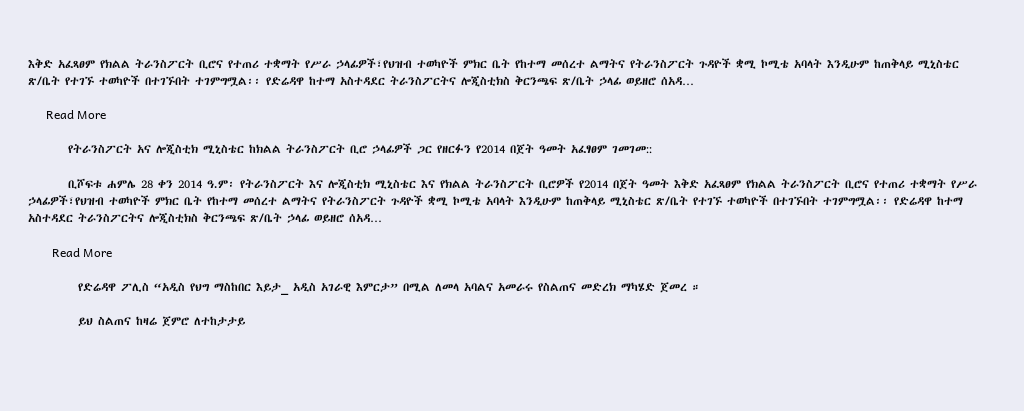እቅድ አፈጻፀም የክልል ትራንስፖርት ቢሮና የተጠሪ ተቋማት የሥራ ኃላፊዎች፣የህዝብ ተወካዮች ምክር ቤት የከተማ መሰረተ ልማትና የትራንስፖርት ጉዳዮች ቋሚ ኮሚቴ አባላት እንዲሁም ከጠቅላይ ሚኒስቴር ጽ/ቤት የተገኙ ተወካዮች በተገኙበት ተገምግሟል፡፡ የድሬዳዋ ከተማ አስተዳደር ትራንስፖርትና ሎጂስቲክስ ቅርንጫፍ ጽ/ቤት ኃላፊ ወይዘሮ ሰአዳ…

      Read More

        የትራንስፖርት አና ሎጂስቲክ ሚኒስቴር ከክልል ትራንስፖርት ቢሮ ኃላፊዎች ጋር የዘርፉን የ2014 በጀት ዓመት አፈፃፀም ገመገመ::

        ቢሾፍቱ ሐምሌ 28 ቀን 2014 ዓ.ም፡ የትራንስፖርት እና ሎጂስቲክ ሚኒስቴር እና የክልል ትራንስፖርት ቢሮዎች የ2014 በጀት ዓመት እቅድ አፈጻፀም የክልል ትራንስፖርት ቢሮና የተጠሪ ተቋማት የሥራ ኃላፊዎች፣የህዝብ ተወካዮች ምክር ቤት የከተማ መሰረተ ልማትና የትራንስፖርት ጉዳዮች ቋሚ ኮሚቴ አባላት እንዲሁም ከጠቅላይ ሚኒስቴር ጽ/ቤት የተገኙ ተወካዮች በተገኙበት ተገምግሟል፡፡ የድሬዳዋ ከተማ አስተዳደር ትራንስፖርትና ሎጂስቲክስ ቅርንጫፍ ጽ/ቤት ኃላፊ ወይዘሮ ሰአዳ…

        Read More

          የድሬዳዋ ፖሊስ “አዲስ የህግ ማስከበር እይታ_ አዲስ አገራዊ እምርታ” በሚል ለመላ አባልና አመራሩ የስልጠና መድረክ ማካሄድ ጀመረ ።

          ይህ ስልጠና ከዛሬ ጀምሮ ለተከታታይ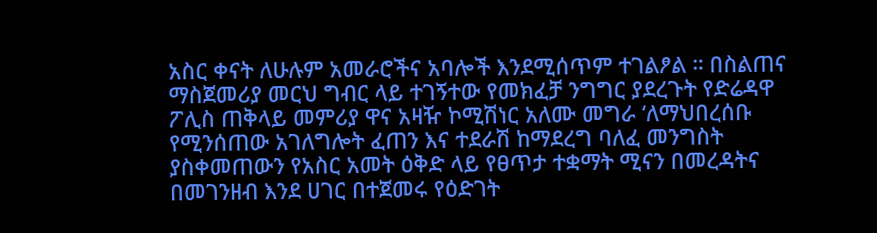አስር ቀናት ለሁሉም አመራሮችና አባሎች እንደሚሰጥም ተገልፆል ። በስልጠና ማስጀመሪያ መርህ ግብር ላይ ተገኝተው የመክፈቻ ንግግር ያደረጉት የድሬዳዋ ፖሊስ ጠቅላይ መምሪያ ዋና አዛዥ ኮሚሽነር አለሙ መግራ ‘ለማህበረሰቡ የሚንሰጠው አገለግሎት ፈጠን እና ተደራሽ ከማደረግ ባለፈ መንግስት ያስቀመጠውን የአስር አመት ዕቅድ ላይ የፀጥታ ተቋማት ሚናን በመረዳትና በመገንዘብ እንደ ሀገር በተጀመሩ የዕድገት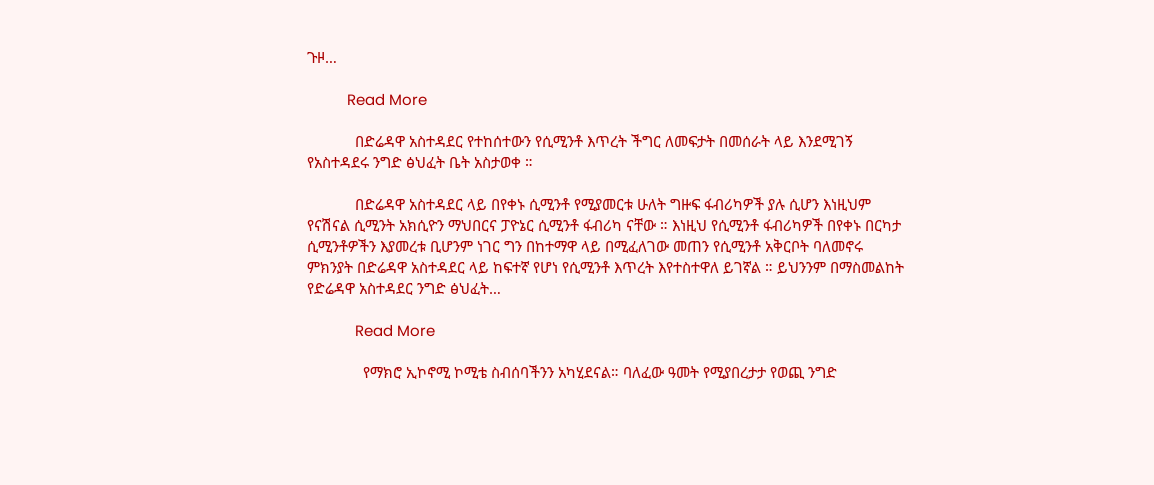ጉዞ…

          Read More

            በድሬዳዋ አስተዳደር የተከሰተውን የሲሚንቶ እጥረት ችግር ለመፍታት በመሰራት ላይ እንደሚገኝ የአስተዳደሩ ንግድ ፅህፈት ቤት አስታወቀ ።

            በድሬዳዋ አስተዳደር ላይ በየቀኑ ሲሚንቶ የሚያመርቱ ሁለት ግዙፍ ፋብሪካዎች ያሉ ሲሆን እነዚህም የናሽናል ሲሚንት አክሲዮን ማህበርና ፓዮኔር ሲሚንቶ ፋብሪካ ናቸው ። እነዚህ የሲሚንቶ ፋብሪካዎች በየቀኑ በርካታ ሲሚንቶዎችን እያመረቱ ቢሆንም ነገር ግን በከተማዋ ላይ በሚፈለገው መጠን የሲሚንቶ አቅርቦት ባለመኖሩ ምክንያት በድሬዳዋ አስተዳደር ላይ ከፍተኛ የሆነ የሲሚንቶ እጥረት እየተስተዋለ ይገኛል ። ይህንንም በማስመልከት የድሬዳዋ አስተዳደር ንግድ ፅህፈት…

            Read More

              የማክሮ ኢኮኖሚ ኮሚቴ ስብሰባችንን አካሂደናል። ባለፈው ዓመት የሚያበረታታ የወጪ ንግድ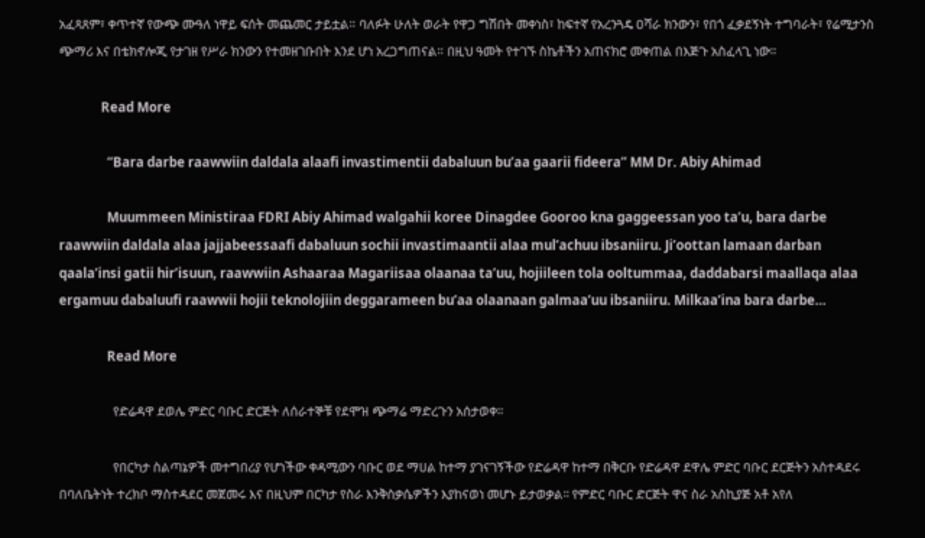አፈጻጸም፣ ቀጥተኛ የውጭ ሙዓለ ነዋይ ፍሰት መጨመር ታይቷል። ባለፉት ሁለት ወራት የዋጋ ግሽበት መቀነስ፣ ከፍተኛ የአረንጓዴ ዐሻራ ክንውን፣ የበጎ ፈቃደኝነት ተግባራት፣ የሬሚታንስ ጭማሪ እና በቴክኖሎጂ የታገዘ የሥራ ክንውን የተመዘገቡበት እንደ ሆነ አረጋግጠናል። በዚህ ዓመት የተገኙ ስኬቶችን አጠናክሮ መቀጠል በእጅጉ አስፈላጊ ነው።

              Read More

                “Bara darbe raawwiin daldala alaafi invastimentii dabaluun bu’aa gaarii fideera” MM Dr. Abiy Ahimad

                Muummeen Ministiraa FDRI Abiy Ahimad walgahii koree Dinagdee Gooroo kna gaggeessan yoo ta’u, bara darbe raawwiin daldala alaa jajjabeessaafi dabaluun sochii invastimaantii alaa mul’achuu ibsaniiru. Ji’oottan lamaan darban qaala’insi gatii hir’isuun, raawwiin Ashaaraa Magariisaa olaanaa ta’uu, hojiileen tola ooltummaa, daddabarsi maallaqa alaa ergamuu dabaluufi raawwii hojii teknolojiin deggarameen bu’aa olaanaan galmaa’uu ibsaniiru. Milkaa’ina bara darbe…

                Read More

                  የድሬዳዋ ደወሌ ምድር ባቡር ድርጅት ለሰራተኞቹ የደሞዝ ጭማሬ ማድረጉን አሰታወቀ።

                  የበርካታ ስልጣኔዎች መተግበሪያ የሆነችው ቀዳሚውን ባቡር ወደ ማሀል ከተማ ያገናገኝችው የድሬዳዋ ከተማ በቅርቡ የድሬዳዋ ደዋሌ ምድር ባቡር ደርጅትን አስተዳደሩ በባለቤትነት ተረክቦ ማስተዳደር መጀመሩ እና በዚህም በርካታ የስራ እንቅስቃሴዎችን እያከናወነ መሆኑ ይታወቃል፡፡ የምድር ባቡር ድርጅት ዋና ስራ አስኪያጅ አቶ አየለ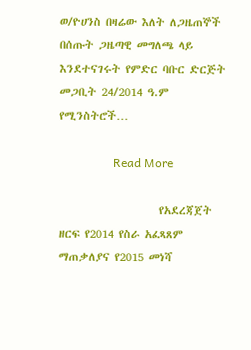ወ/ዮሀንስ በዛሬው እለት ለጋዜጠኞች በሰጡት ጋዜጣዊ መግለጫ ላይ እንደተናገሩት የምድር ባቡር ድርጅት መጋቢት 24/2014 ዓ.ም የሚንስትሮች…

                  Read More

                    የአደረጃጀት ዘርፍ የ2014 የስራ አፈጻጸም ማጠቃለያና የ2015 መነሻ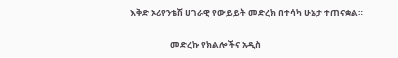እቅድ ኦሪየንቴሽ ሀገራዊ የውይይት መድረክ በተሳካ ሁኔታ ተጠናቋል።

                    መድረኩ የክልሎችና አዲስ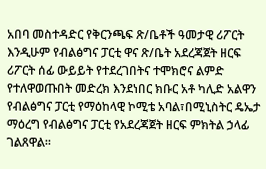አበባ መስተዳድር የቅርንጫፍ ጽ/ቤቶች ዓመታዊ ሪፖርት እንዲሁም የብልፅግና ፓርቲ ዋና ጽ/ቤት አደረጃጀት ዘርፍ ሪፖርት ሰፊ ውይይት የተደረገበትና ተሞክሮና ልምድ የተለዋወጡበት መድረክ እንደነበር ክቡር አቶ ካሊድ አልዋን የብልፅግና ፓርቲ የማዕከላዊ ኮሚቴ አባል፣በሚኒስትር ዴኤታ ማዕረግ የብልፅግና ፓርቲ የአደረጃጀት ዘርፍ ምክትል ኃላፊ ገልጸዋል።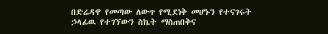በድሬዳዋ የመጣው ለውጥ የሚደነቅ መሆኑን የተናገሩት ኃላፊዉ የተገኘውን ስኬት ማስጠበቅና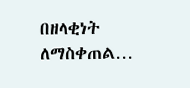በዘላቂነት ለማስቀጠል…